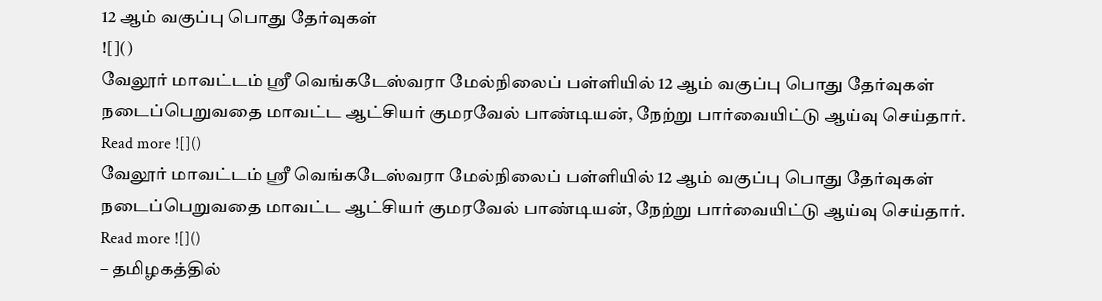12 ஆம் வகுப்பு பொது தேர்வுகள்
![]()
வேலூர் மாவட்டம் ஸ்ரீ வெங்கடேஸ்வரா மேல்நிலைப் பள்ளியில் 12 ஆம் வகுப்பு பொது தேர்வுகள் நடைப்பெறுவதை மாவட்ட ஆட்சியர் குமரவேல் பாண்டியன், நேற்று பார்வையிட்டு ஆய்வு செய்தார்.
Read more ![]()
வேலூர் மாவட்டம் ஸ்ரீ வெங்கடேஸ்வரா மேல்நிலைப் பள்ளியில் 12 ஆம் வகுப்பு பொது தேர்வுகள் நடைப்பெறுவதை மாவட்ட ஆட்சியர் குமரவேல் பாண்டியன், நேற்று பார்வையிட்டு ஆய்வு செய்தார்.
Read more ![]()
– தமிழகத்தில்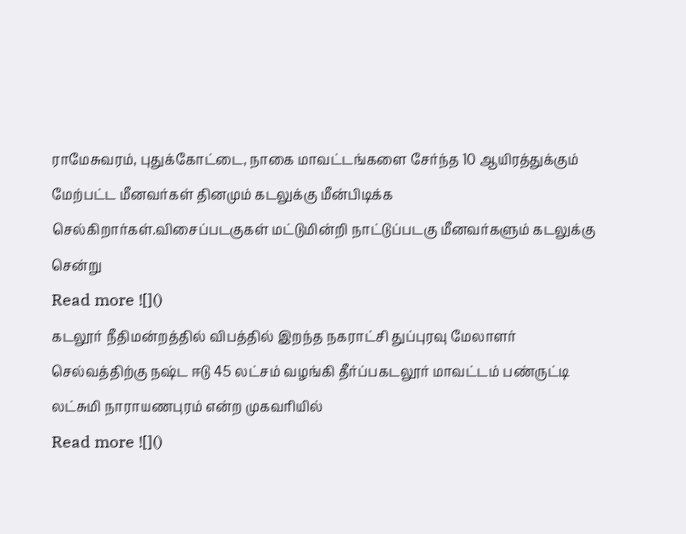ராமேசுவரம், புதுக்கோட்டை, நாகை மாவட்டங்களை சேர்ந்த 10 ஆயிரத்துக்கும் மேற்பட்ட மீனவர்கள் தினமும் கடலுக்கு மீன்பிடிக்க செல்கிறார்கள்.விசைப்படகுகள் மட்டுமின்றி நாட்டுப்படகு மீனவர்களும் கடலுக்கு சென்று
Read more ![]()
கடலூர் நீதிமன்றத்தில் விபத்தில் இறந்த நகராட்சி துப்புரவு மேலாளர் செல்வத்திற்கு நஷ்ட ஈடு 45 லட்சம் வழங்கி தீர்ப்பகடலூர் மாவட்டம் பண்ருட்டி லட்சுமி நாராயணபுரம் என்ற முகவரியில்
Read more ![]()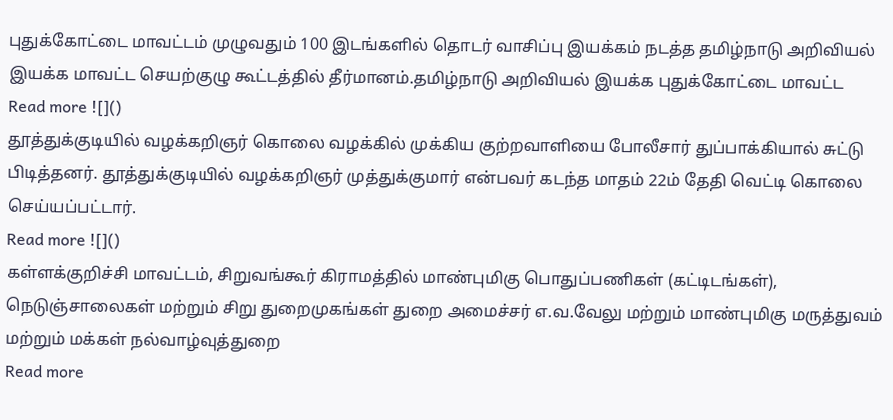புதுக்கோட்டை மாவட்டம் முழுவதும் 100 இடங்களில் தொடர் வாசிப்பு இயக்கம் நடத்த தமிழ்நாடு அறிவியல் இயக்க மாவட்ட செயற்குழு கூட்டத்தில் தீர்மானம்.தமிழ்நாடு அறிவியல் இயக்க புதுக்கோட்டை மாவட்ட
Read more ![]()
தூத்துக்குடியில் வழக்கறிஞர் கொலை வழக்கில் முக்கிய குற்றவாளியை போலீசார் துப்பாக்கியால் சுட்டு பிடித்தனர். தூத்துக்குடியில் வழக்கறிஞர் முத்துக்குமார் என்பவர் கடந்த மாதம் 22ம் தேதி வெட்டி கொலை செய்யப்பட்டார்.
Read more ![]()
கள்ளக்குறிச்சி மாவட்டம், சிறுவங்கூர் கிராமத்தில் மாண்புமிகு பொதுப்பணிகள் (கட்டிடங்கள்), நெடுஞ்சாலைகள் மற்றும் சிறு துறைமுகங்கள் துறை அமைச்சர் எ.வ.வேலு மற்றும் மாண்புமிகு மருத்துவம் மற்றும் மக்கள் நல்வாழ்வுத்துறை
Read more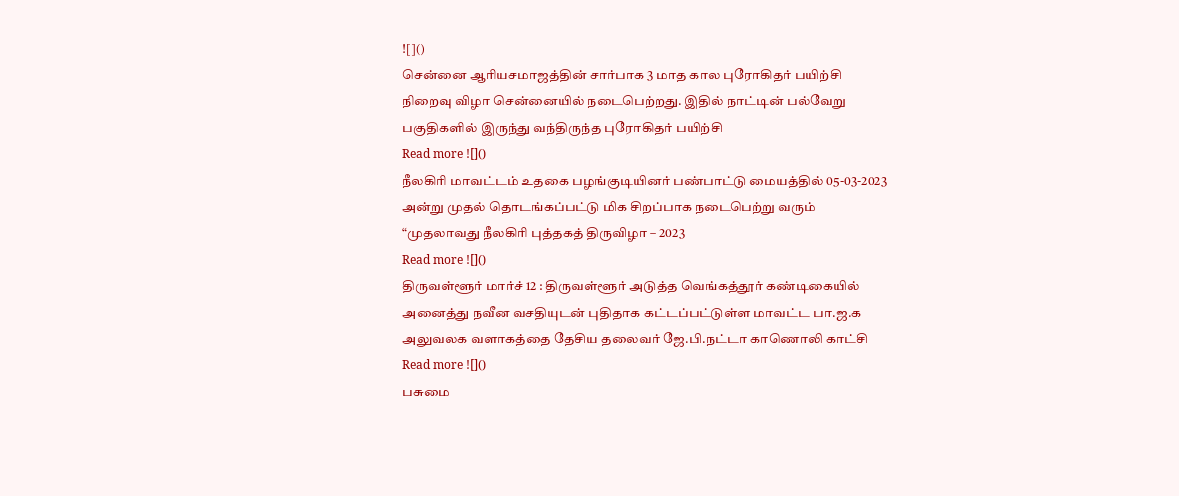![]()
சென்னை ஆரியசமாஜத்தின் சார்பாக 3 மாத கால புரோகிதர் பயிற்சி நிறைவு விழா சென்னையில் நடைபெற்றது. இதில் நாட்டின் பல்வேறு பகுதிகளில் இருந்து வந்திருந்த புரோகிதர் பயிற்சி
Read more ![]()
நீலகிரி மாவட்டம் உதகை பழங்குடியினர் பண்பாட்டு மையத்தில் 05-03-2023 அன்று முதல் தொடங்கப்பட்டு மிக சிறப்பாக நடைபெற்று வரும் “முதலாவது நீலகிரி புத்தகத் திருவிழா – 2023
Read more ![]()
திருவள்ளூர் மார்ச் 12 : திருவள்ளூர் அடுத்த வெங்கத்தூர் கண்டிகையில் அனைத்து நவீன வசதியுடன் புதிதாக கட்டப்பட்டுள்ள மாவட்ட பா.ஜ.க அலுவலக வளாகத்தை தேசிய தலைவர் ஜே.பி.நட்டா காணொலி காட்சி
Read more ![]()
பசுமை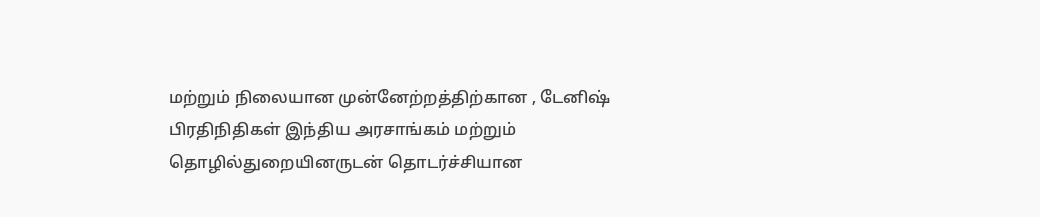மற்றும் நிலையான முன்னேற்றத்திற்கான , டேனிஷ் பிரதிநிதிகள் இந்திய அரசாங்கம் மற்றும் தொழில்துறையினருடன் தொடர்ச்சியான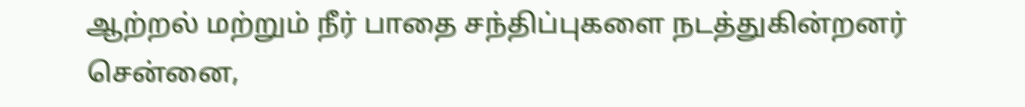ஆற்றல் மற்றும் நீர் பாதை சந்திப்புகளை நடத்துகின்றனர் சென்னை,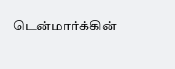டென்மார்க்கின்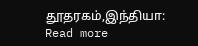தூதரகம்,இந்தியா:
Read more